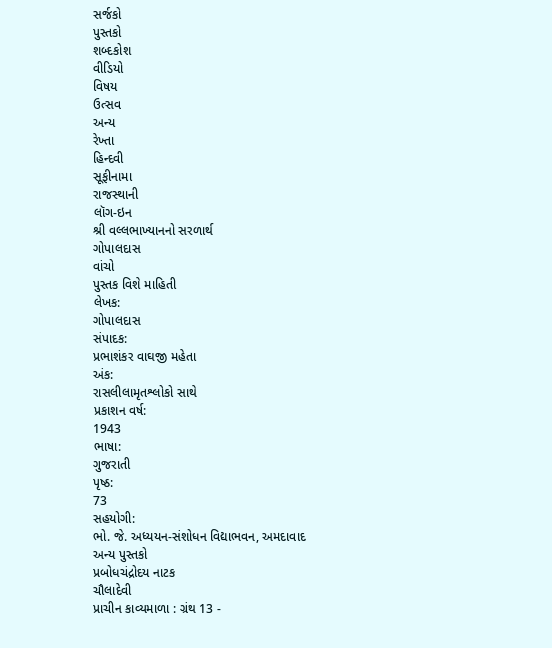સર્જકો
પુસ્તકો
શબ્દકોશ
વીડિયો
વિષય
ઉત્સવ
અન્ય
રેખ્તા
હિન્દવી
સૂફીનામા
રાજસ્થાની
લૉગ-ઇન
શ્રી વલ્લભાખ્યાનનો સરળાર્થ
ગોપાલદાસ
વાંચો
પુસ્તક વિશે માહિતી
લેખક:
ગોપાલદાસ
સંપાદક:
પ્રભાશંકર વાઘજી મહેતા
અંક:
રાસલીલામૃતશ્લોકો સાથે
પ્રકાશન વર્ષ:
1943
ભાષા:
ગુજરાતી
પૃષ્ઠ:
73
સહયોગી:
ભો. જે. અધ્યયન-સંશોધન વિદ્યાભવન, અમદાવાદ
અન્ય પુસ્તકો
પ્રબોધચંદ્રોદય નાટક
ચૌલાદેવી
પ્રાચીન કાવ્યમાળા : ગ્રંથ 13 -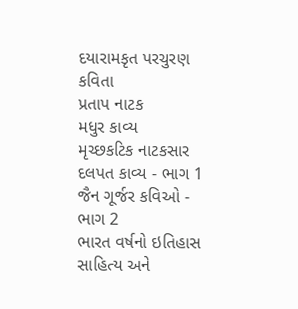દયારામકૃત પરચુરણ કવિતા
પ્રતાપ નાટક
મધુર કાવ્ય
મૃચ્છકટિક નાટકસાર
દલપત કાવ્ય - ભાગ 1
જૈન ગૂર્જર કવિઓ - ભાગ 2
ભારત વર્ષનો ઇતિહાસ
સાહિત્ય અને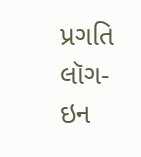પ્રગતિ
લૉગ-ઇન